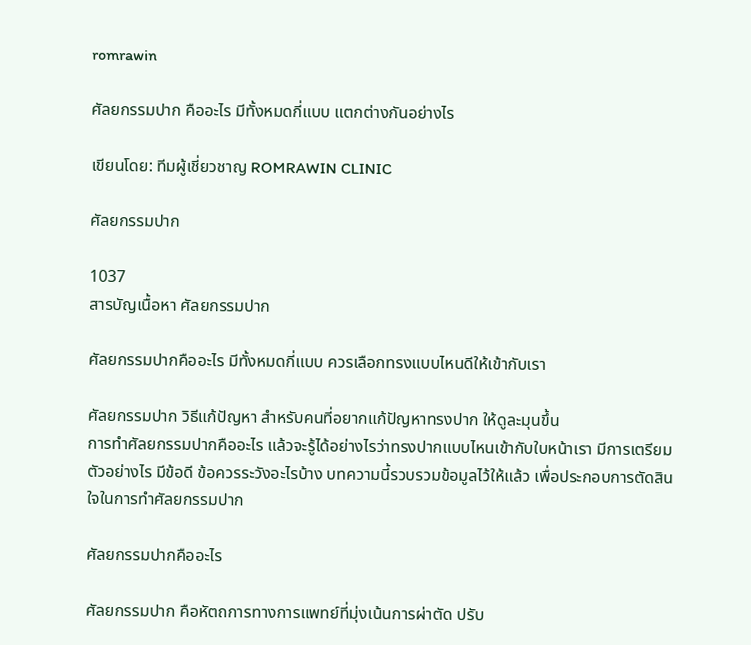romrawin

ศัลยกรรมปาก คืออะไร มีทั้งหมดกี่แบบ แตกต่างกันอย่างไร

เขียนโดย: ทีมผู้เชี่ยวชาญ ROMRAWIN CLINIC

ศัลยกรรมปาก

1037
สารบัญเนื้อหา ศัลยกรรมปาก

ศัลยกรรมปากคืออะไร มีทั้งหมดกี่แบบ ควรเลือกทรงแบบไหนดีให้เข้ากับเรา

ศัลยกรรมปาก วิธีแก้ปัญหา สำหรับคนที่อยากแก้ปัญหาทรงปาก ให้ดูละมุนขึ้น
การทำศัลยกรรมปากคืออะไร แล้วจะรู้ได้อย่างไรว่าทรงปากแบบไหนเข้ากับใบหน้าเรา มีการเตรียมตัวอย่างไร มีข้อดี ข้อควรระวังอะไรบ้าง บทความนี้รวบรวมข้อมูลไว้ให้แล้ว เพื่อประกอบการตัดสินใจในการทำศัลยกรรมปาก

ศัลยกรรมปากคืออะไร

ศัลยกรรมปาก คือหัตถการทางการแพทย์ที่มุ่งเน้นการผ่าตัด ปรับ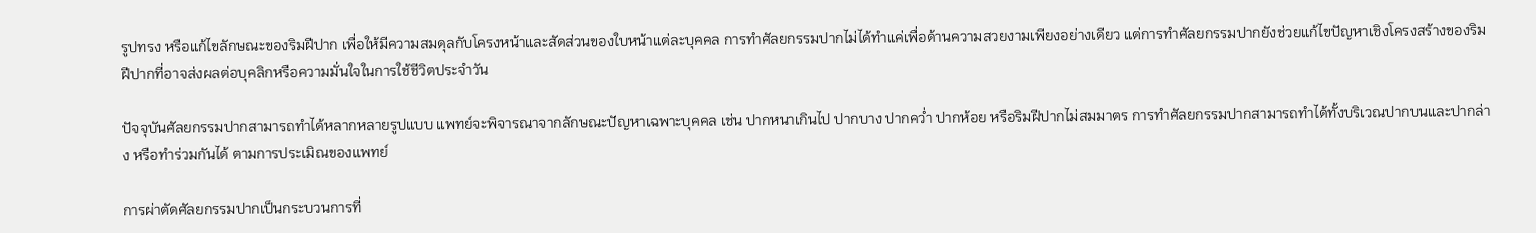รูปทรง หรือแก้ไขลักษณะของริมฝีปาก เพื่อให้มีความสมดุลกับโครงหน้าและสัดส่วนของใบหน้าแต่ละบุคคล การทำศัลยกรรมปากไม่ได้ทำแค่เพื่อด้านความสวยงามเพียงอย่างเดียว แต่การทำศัลยกรรมปากยังช่วยแก้ไขปัญหาเชิงโครงสร้างของริมฝีปากที่อาจส่งผลต่อบุคลิกหรือความมั่นใจในการใช้ชีวิตประจำวัน

ปัจจุบันศัลยกรรมปากสามารถทำได้หลากหลายรูปแบบ แพทย์จะพิจารณาจากลักษณะปัญหาเฉพาะบุคคล เช่น ปากหนาเกินไป ปากบาง ปากคว่ำ ปากห้อย หรือริมฝีปากไม่สมมาตร การทำศัลยกรรมปากสามารถทำได้ทั้งบริเวณปากบนและปากล่าง หรือทำร่วมกันได้ ตามการประเมิณของแพทย์

การผ่าตัดศัลยกรรมปากเป็นกระบวนการที่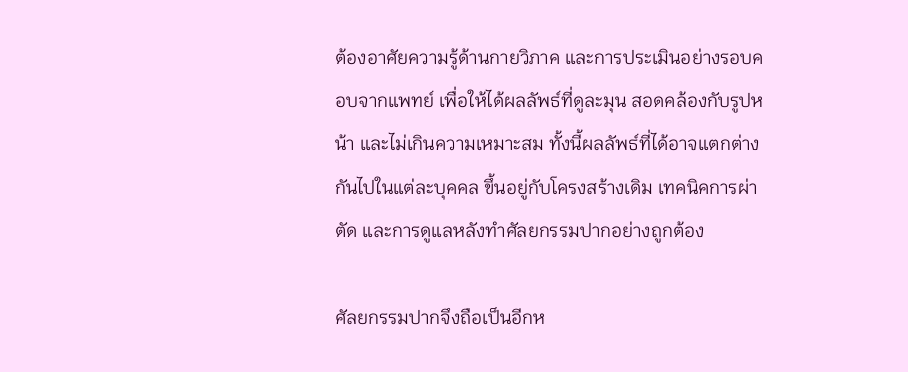ต้องอาศัยความรู้ด้านกายวิภาค และการประเมินอย่างรอบคอบจากแพทย์ เพื่อให้ได้ผลลัพธ์ที่ดูละมุน สอดคล้องกับรูปหน้า และไม่เกินความเหมาะสม ทั้งนี้ผลลัพธ์ที่ได้อาจแตกต่างกันไปในแต่ละบุคคล ขึ้นอยู่กับโครงสร้างเดิม เทคนิคการผ่าตัด และการดูแลหลังทำศัลยกรรมปากอย่างถูกต้อง

ศัลยกรรมปากจึงถือเป็นอีกห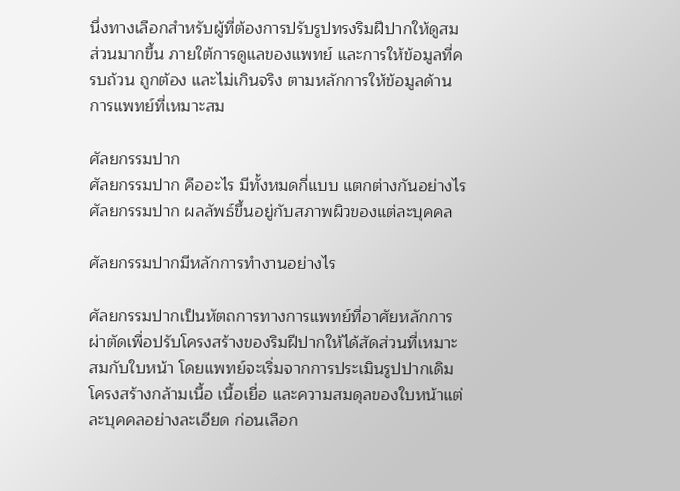นึ่งทางเลือกสำหรับผู้ที่ต้องการปรับรูปทรงริมฝีปากให้ดูสมส่วนมากขึ้น ภายใต้การดูแลของแพทย์ และการให้ข้อมูลที่ครบถ้วน ถูกต้อง และไม่เกินจริง ตามหลักการให้ข้อมูลด้านการแพทย์ที่เหมาะสม

ศัลยกรรมปาก
ศัลยกรรมปาก คืออะไร มีทั้งหมดกี่แบบ แตกต่างกันอย่างไร
ศัลยกรรมปาก ผลลัพธ์ขึ้นอยู่กับสภาพผิวของแต่ละบุคคล

ศัลยกรรมปากมีหลักการทำงานอย่างไร

ศัลยกรรมปากเป็นหัตถการทางการแพทย์ที่อาศัยหลักการผ่าตัดเพื่อปรับโครงสร้างของริมฝีปากให้ได้สัดส่วนที่เหมาะสมกับใบหน้า โดยแพทย์จะเริ่มจากการประเมินรูปปากเดิม โครงสร้างกล้ามเนื้อ เนื้อเยื่อ และความสมดุลของใบหน้าแต่ละบุคคลอย่างละเอียด ก่อนเลือก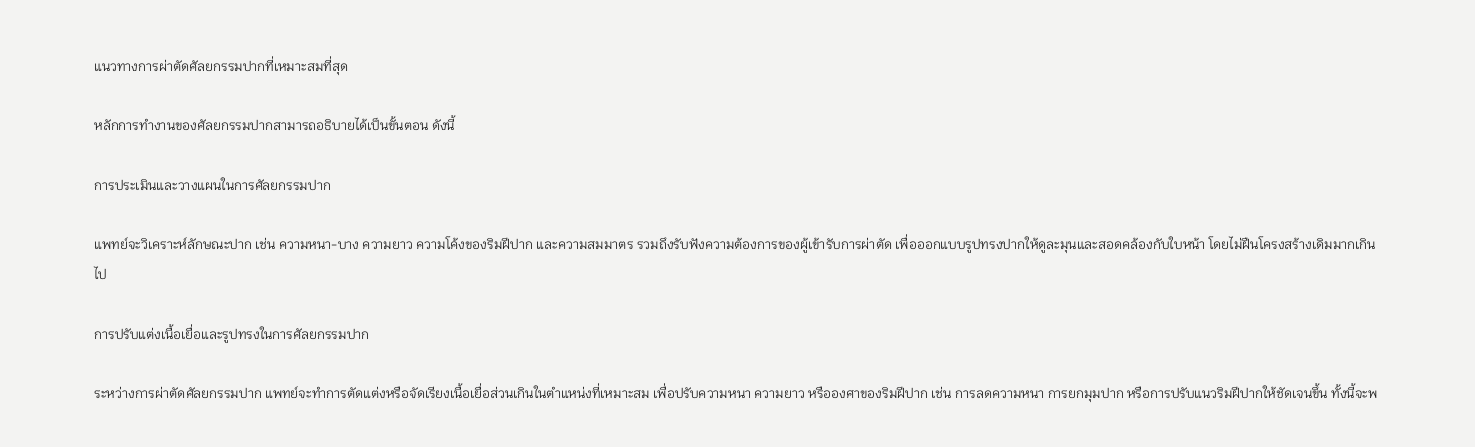แนวทางการผ่าตัดศัลยกรรมปากที่เหมาะสมที่สุด

หลักการทำงานของศัลยกรรมปากสามารถอธิบายได้เป็นขั้นตอน ดังนี้

การประเมินและวางแผนในการศัลยกรรมปาก

แพทย์จะวิเคราะห์ลักษณะปาก เช่น ความหนา-บาง ความยาว ความโค้งของริมฝีปาก และความสมมาตร รวมถึงรับฟังความต้องการของผู้เข้ารับการผ่าตัด เพื่อออกแบบรูปทรงปากให้ดูละมุนและสอดคล้องกับใบหน้า โดยไม่ฝืนโครงสร้างเดิมมากเกินไป

การปรับแต่งเนื้อเยื่อและรูปทรงในการศัลยกรรมปาก

ระหว่างการผ่าตัดศัลยกรรมปาก แพทย์จะทำการตัดแต่งหรือจัดเรียงเนื้อเยื่อส่วนเกินในตำแหน่งที่เหมาะสม เพื่อปรับความหนา ความยาว หรือองศาของริมฝีปาก เช่น การลดความหนา การยกมุมปาก หรือการปรับแนวริมฝีปากให้ชัดเจนขึ้น ทั้งนี้จะพ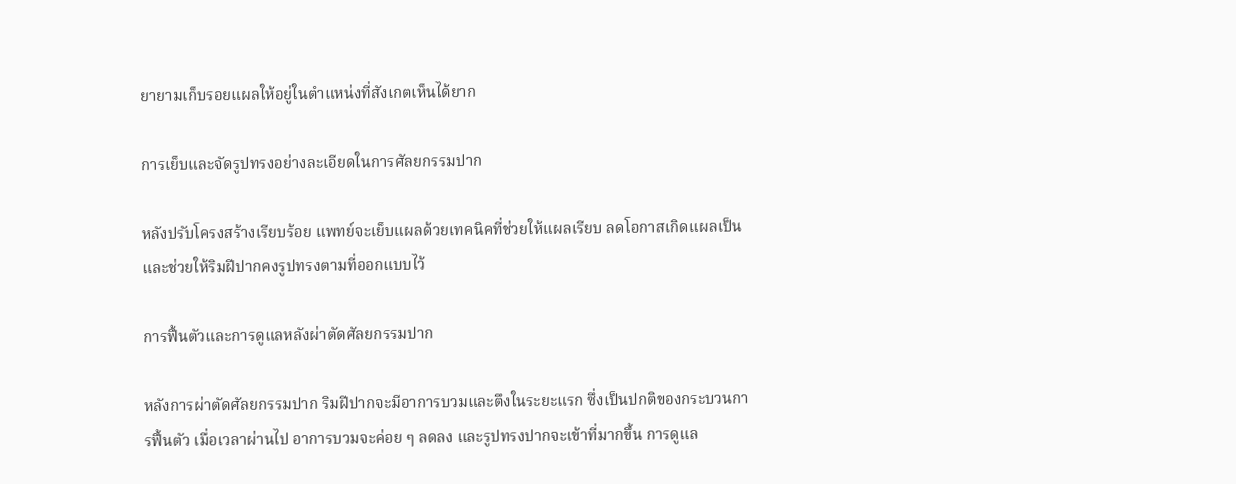ยายามเก็บรอยแผลให้อยู่ในตำแหน่งที่สังเกตเห็นได้ยาก

การเย็บและจัดรูปทรงอย่างละเอียดในการศัลยกรรมปาก

หลังปรับโครงสร้างเรียบร้อย แพทย์จะเย็บแผลด้วยเทคนิคที่ช่วยให้แผลเรียบ ลดโอกาสเกิดแผลเป็น และช่วยให้ริมฝีปากคงรูปทรงตามที่ออกแบบไว้

การฟื้นตัวและการดูแลหลังผ่าตัดศัลยกรรมปาก

หลังการผ่าตัดศัลยกรรมปาก ริมฝีปากจะมีอาการบวมและตึงในระยะแรก ซึ่งเป็นปกติของกระบวนการฟื้นตัว เมื่อเวลาผ่านไป อาการบวมจะค่อย ๆ ลดลง และรูปทรงปากจะเข้าที่มากขึ้น การดูแล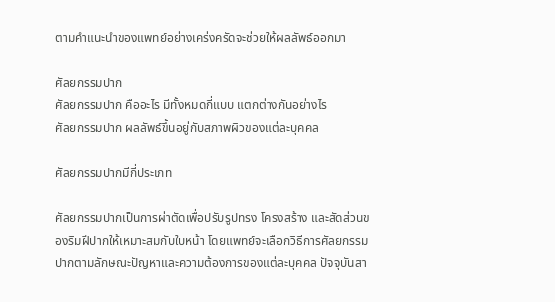ตามคำแนะนำของแพทย์อย่างเคร่งครัดจะช่วยให้ผลลัพธ์ออกมา

ศัลยกรรมปาก
ศัลยกรรมปาก คืออะไร มีทั้งหมดกี่แบบ แตกต่างกันอย่างไร
ศัลยกรรมปาก ผลลัพธ์ขึ้นอยู่กับสภาพผิวของแต่ละบุคคล

ศัลยกรรมปากมีกี่ประเภท

ศัลยกรรมปากเป็นการผ่าตัดเพื่อปรับรูปทรง โครงสร้าง และสัดส่วนของริมฝีปากให้เหมาะสมกับใบหน้า โดยแพทย์จะเลือกวิธีการศัลยกรรมปากตามลักษณะปัญหาและความต้องการของแต่ละบุคคล ปัจจุบันสา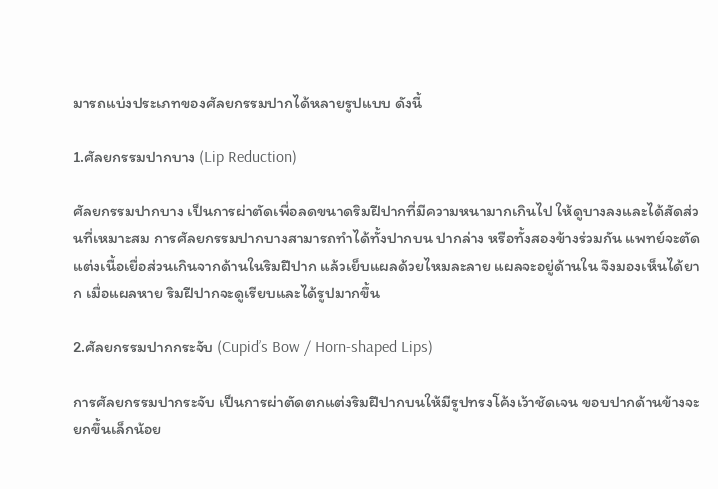มารถแบ่งประเภทของศัลยกรรมปากได้หลายรูปแบบ ดังนี้

1.ศัลยกรรมปากบาง (Lip Reduction)

ศัลยกรรมปากบาง เป็นการผ่าตัดเพื่อลดขนาดริมฝีปากที่มีความหนามากเกินไป ให้ดูบางลงและได้สัดส่วนที่เหมาะสม การศัลยกรรมปากบางสามารถทำได้ทั้งปากบน ปากล่าง หรือทั้งสองข้างร่วมกัน แพทย์จะตัดแต่งเนื้อเยื่อส่วนเกินจากด้านในริมฝีปาก แล้วเย็บแผลด้วยไหมละลาย แผลจะอยู่ด้านใน จึงมองเห็นได้ยาก เมื่อแผลหาย ริมฝีปากจะดูเรียบและได้รูปมากขึ้น

2.ศัลยกรรมปากกระจับ (Cupid’s Bow / Horn-shaped Lips)

การศัลยกรรมปากระจับ เป็นการผ่าตัดตกแต่งริมฝีปากบนให้มีรูปทรงโค้งเว้าชัดเจน ขอบปากด้านข้างจะยกขึ้นเล็กน้อย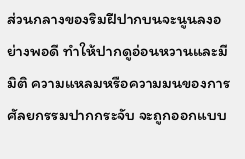ส่วนกลางของริมฝีปากบนจะนูนลงอย่างพอดี ทำให้ปากดูอ่อนหวานและมีมิติ ความแหลมหรือความมนของการศัลยกรรมปากกระจับ จะถูกออกแบบ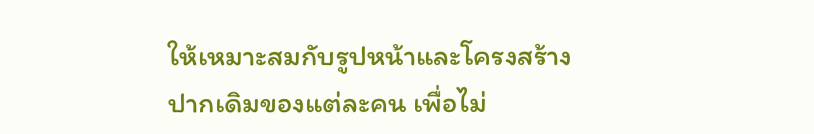ให้เหมาะสมกับรูปหน้าและโครงสร้างปากเดิมของแต่ละคน เพื่อไม่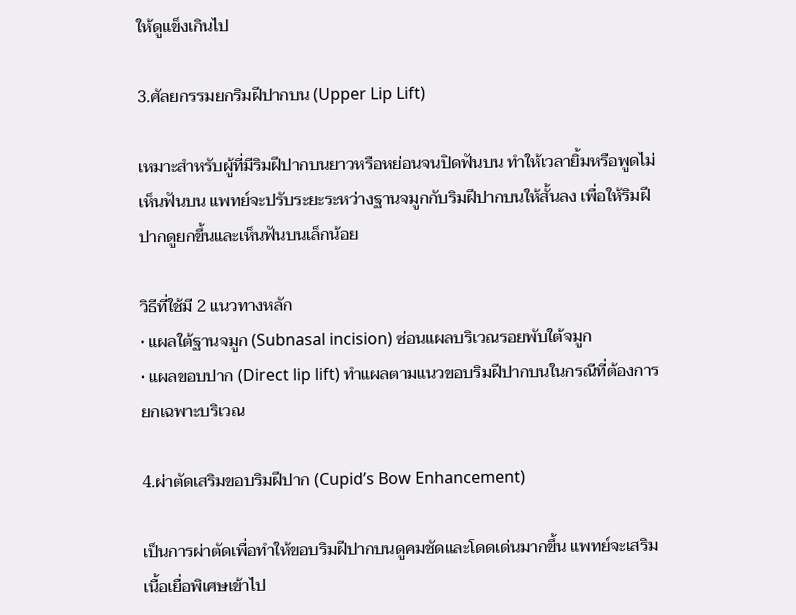ให้ดูแข็งเกินไป

3.ศัลยกรรมยกริมฝีปากบน (Upper Lip Lift)

เหมาะสำหรับผู้ที่มีริมฝีปากบนยาวหรือหย่อนจนปิดฟันบน ทำให้เวลายิ้มหรือพูดไม่เห็นฟันบน แพทย์จะปรับระยะระหว่างฐานจมูกกับริมฝีปากบนให้สั้นลง เพื่อให้ริมฝีปากดูยกขึ้นและเห็นฟันบนเล็กน้อย

วิธีที่ใช้มี 2 แนวทางหลัก
• แผลใต้ฐานจมูก (Subnasal incision) ซ่อนแผลบริเวณรอยพับใต้จมูก
• แผลขอบปาก (Direct lip lift) ทำแผลตามแนวขอบริมฝีปากบนในกรณีที่ต้องการยกเฉพาะบริเวณ

4.ผ่าตัดเสริมขอบริมฝีปาก (Cupid’s Bow Enhancement)

เป็นการผ่าตัดเพื่อทำให้ขอบริมฝีปากบนดูคมชัดและโดดเด่นมากขึ้น แพทย์จะเสริมเนื้อเยื่อพิเศษเข้าไป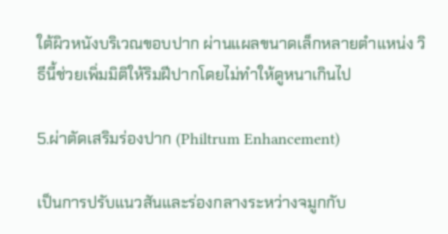ใต้ผิวหนังบริเวณขอบปาก ผ่านแผลขนาดเล็กหลายตำแหน่ง วิธีนี้ช่วยเพิ่มมิติให้ริมฝีปากโดยไม่ทำให้ดูหนาเกินไป

5.ผ่าตัดเสริมร่องปาก (Philtrum Enhancement)

เป็นการปรับแนวสันและร่องกลางระหว่างจมูกกับ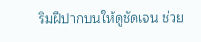ริมฝีปากบนให้ดูชัดเจน ช่วย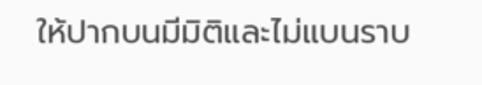ให้ปากบนมีมิติและไม่แบนราบ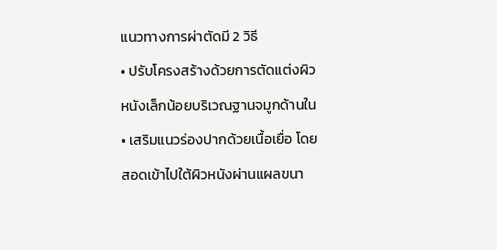แนวทางการผ่าตัดมี 2 วิธี
• ปรับโครงสร้างด้วยการตัดแต่งผิวหนังเล็กน้อยบริเวณฐานจมูกด้านใน
• เสริมแนวร่องปากด้วยเนื้อเยื่อ โดยสอดเข้าไปใต้ผิวหนังผ่านแผลขนา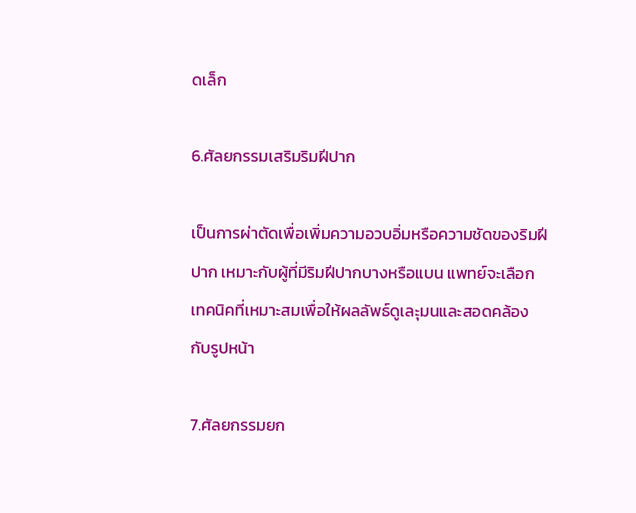ดเล็ก

6.ศัลยกรรมเสริมริมฝีปาก

เป็นการผ่าตัดเพื่อเพิ่มความอวบอิ่มหรือความชัดของริมฝีปาก เหมาะกับผู้ที่มีริมฝีปากบางหรือแบน แพทย์จะเลือกเทคนิคที่เหมาะสมเพื่อให้ผลลัพธ์ดูเละุมนและสอดคล้องกับรูปหน้า

7.ศัลยกรรมยก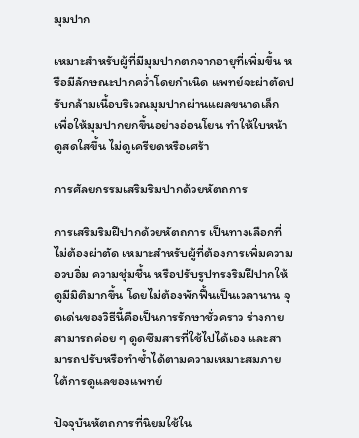มุมปาก

เหมาะสำหรับผู้ที่มีมุมปากตกจากอายุที่เพิ่มขึ้น หรือมีลักษณะปากคว่ำโดยกำเนิด แพทย์จะผ่าตัดปรับกล้ามเนื้อบริเวณมุมปากผ่านแผลขนาดเล็ก เพื่อให้มุมปากยกขึ้นอย่างอ่อนโยน ทำให้ใบหน้าดูสดใสขึ้น ไม่ดูเครียดหรือเศร้า

การศัลยกรรมเสริมริมปากด้วยหัตถการ

การเสริมริมฝีปากด้วยหัตถการ เป็นทางเลือกที่ไม่ต้องผ่าตัด เหมาะสำหรับผู้ที่ต้องการเพิ่มความอวบอิ่ม ความชุ่มชื้น หรือปรับรูปทรงริมฝีปากให้ดูมีมิติมากขึ้น โดยไม่ต้องพักฟื้นเป็นเวลานาน จุดเด่นของวิธีนี้คือเป็นการรักษาชั่วคราว ร่างกายสามารถค่อย ๆ ดูดซึมสารที่ใช้ไปได้เอง และสามารถปรับหรือทำซ้ำได้ตามความเหมาะสมภายใต้การดูแลของแพทย์

ปัจจุบันหัตถการที่นิยมใช้ใน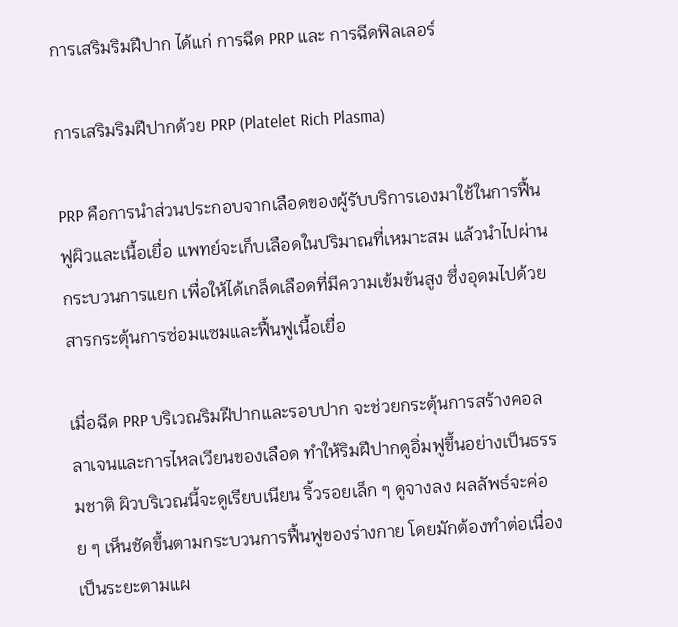การเสริมริมฝีปาก ได้แก่ การฉีด PRP และ การฉีดฟิลเลอร์

การเสริมริมฝีปากด้วย PRP (Platelet Rich Plasma)

PRP คือการนำส่วนประกอบจากเลือดของผู้รับบริการเองมาใช้ในการฟื้นฟูผิวและเนื้อเยื่อ แพทย์จะเก็บเลือดในปริมาณที่เหมาะสม แล้วนำไปผ่านกระบวนการแยก เพื่อให้ได้เกล็ดเลือดที่มีความเข้มข้นสูง ซึ่งอุดมไปด้วยสารกระตุ้นการซ่อมแซมและฟื้นฟูเนื้อเยื่อ

เมื่อฉีด PRP บริเวณริมฝีปากและรอบปาก จะช่วยกระตุ้นการสร้างคอลลาเจนและการไหลเวียนของเลือด ทำให้ริมฝีปากดูอิ่มฟูขึ้นอย่างเป็นธรรมชาติ ผิวบริเวณนี้จะดูเรียบเนียน ริ้วรอยเล็ก ๆ ดูจางลง ผลลัพธ์จะค่อย ๆ เห็นชัดขึ้นตามกระบวนการฟื้นฟูของร่างกาย โดยมักต้องทำต่อเนื่องเป็นระยะตามแผ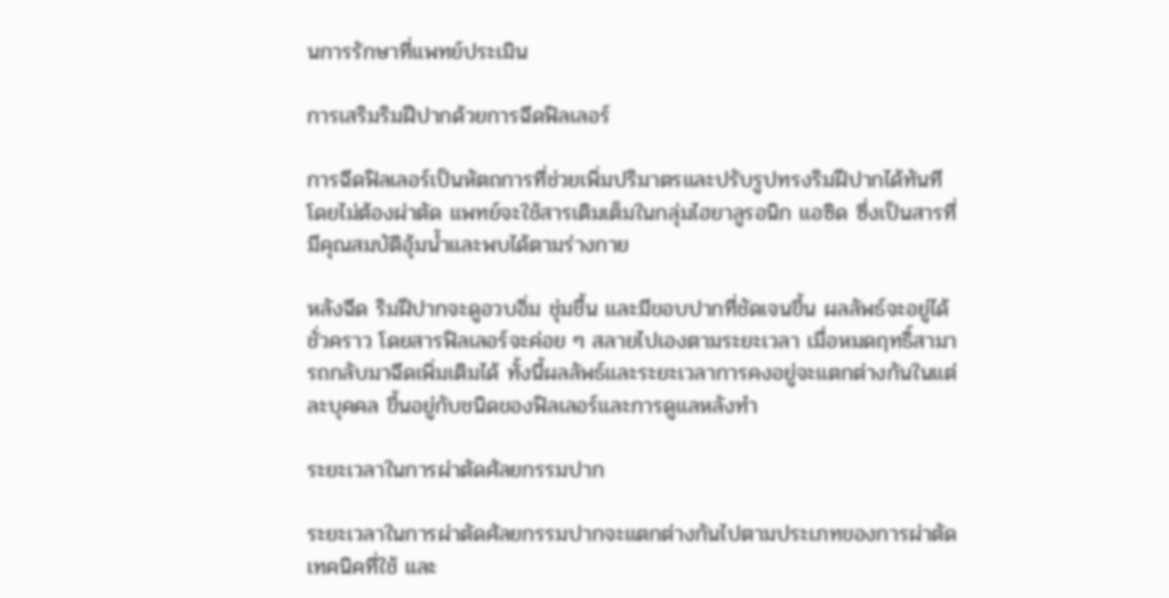นการรักษาที่แพทย์ประเมิน

การเสริมริมฝีปากด้วยการฉีดฟิลเลอร์

การฉีดฟิลเลอร์เป็นหัตถการที่ช่วยเพิ่มปริมาตรและปรับรูปทรงริมฝีปากได้ทันที โดยไม่ต้องผ่าตัด แพทย์จะใช้สารเติมเต็มในกลุ่มไฮยาลูรอนิก แอซิด ซึ่งเป็นสารที่มีคุณสมบัติอุ้มน้ำและพบได้ตามร่างกาย

หลังฉีด ริมฝีปากจะดูอวบอิ่ม ชุ่มชื้น และมีขอบปากที่ชัดเจนขึ้น ผลลัพธ์จะอยู่ได้ชั่วคราว โดยสารฟิลเลอร์จะค่อย ๆ สลายไปเองตามระยะเวลา เมื่อหมดฤทธิ์สามารถกลับมาฉีดเพิ่มเติมได้ ทั้งนี้ผลลัพธ์และระยะเวลาการคงอยู่จะแตกต่างกันในแต่ละบุคคล ขึ้นอยู่กับชนิดของฟิลเลอร์และการดูแลหลังทำ

ระยะเวลาในการผ่าตัดศัลยกรรมปาก

ระยะเวลาในการผ่าตัดศัลยกรรมปากจะแตกต่างกันไปตามประเภทของการผ่าตัด เทคนิคที่ใช้ และ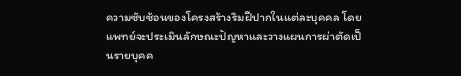ความซับซ้อนของโครงสร้างริมฝีปากในแต่ละบุคคล โดยแพทย์จะประเมินลักษณะปัญหาและวางแผนการผ่าตัดเป็นรายบุคค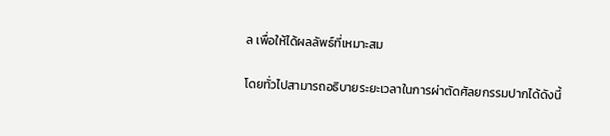ล เพื่อให้ได้ผลลัพธ์ที่เหมาะสม

โดยทั่วไปสามารถอธิบายระยะเวลาในการผ่าตัดศัลยกรรมปากได้ดังนี้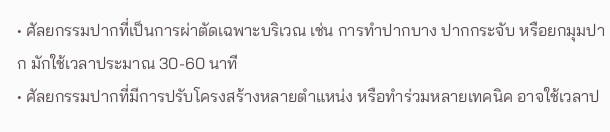• ศัลยกรรมปากที่เป็นการผ่าตัดเฉพาะบริเวณ เช่น การทำปากบาง ปากกระจับ หรือยกมุมปาก มักใช้เวลาประมาณ 30-60 นาที
• ศัลยกรรมปากที่มีการปรับโครงสร้างหลายตำแหน่ง หรือทำร่วมหลายเทคนิค อาจใช้เวลาป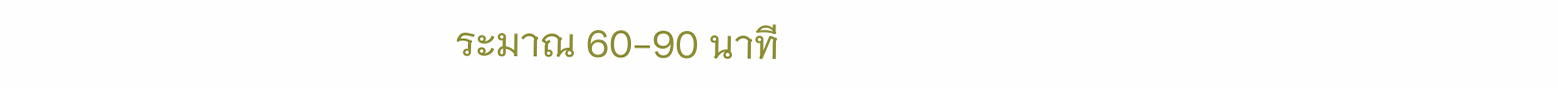ระมาณ 60-90 นาที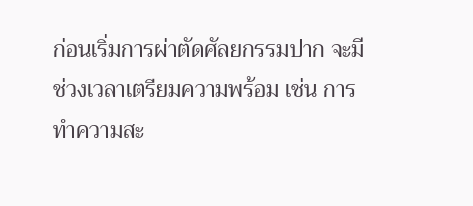ก่อนเริ่มการผ่าตัดศัลยกรรมปาก จะมีช่วงเวลาเตรียมความพร้อม เช่น การทำความสะ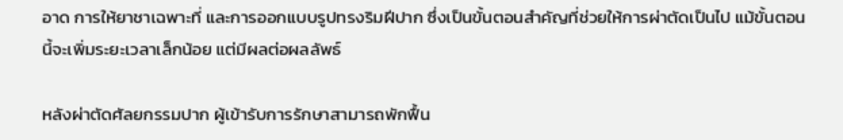อาด การให้ยาชาเฉพาะที่ และการออกแบบรูปทรงริมฝีปาก ซึ่งเป็นขั้นตอนสำคัญที่ช่วยให้การผ่าตัดเป็นไป แม้ขั้นตอนนี้จะเพิ่มระยะเวลาเล็กน้อย แต่มีผลต่อผลลัพธ์

หลังผ่าตัดศัลยกรรมปาก ผู้เข้ารับการรักษาสามารถพักฟื้น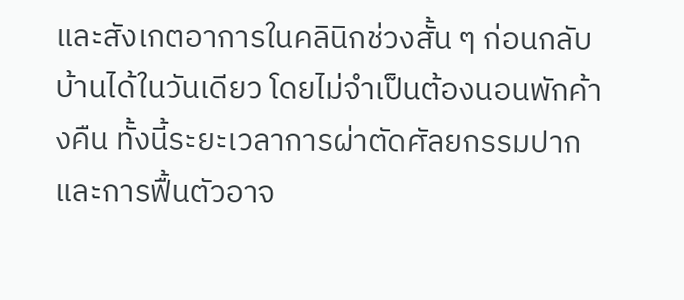และสังเกตอาการในคลินิกช่วงสั้น ๆ ก่อนกลับบ้านได้ในวันเดียว โดยไม่จำเป็นต้องนอนพักค้างคืน ทั้งนี้ระยะเวลาการผ่าตัดศัลยกรรมปาก และการฟื้นตัวอาจ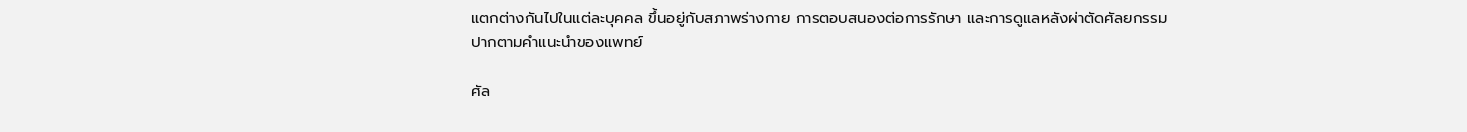แตกต่างกันไปในแต่ละบุคคล ขึ้นอยู่กับสภาพร่างกาย การตอบสนองต่อการรักษา และการดูแลหลังผ่าตัดศัลยกรรมปากตามคำแนะนำของแพทย์

ศัล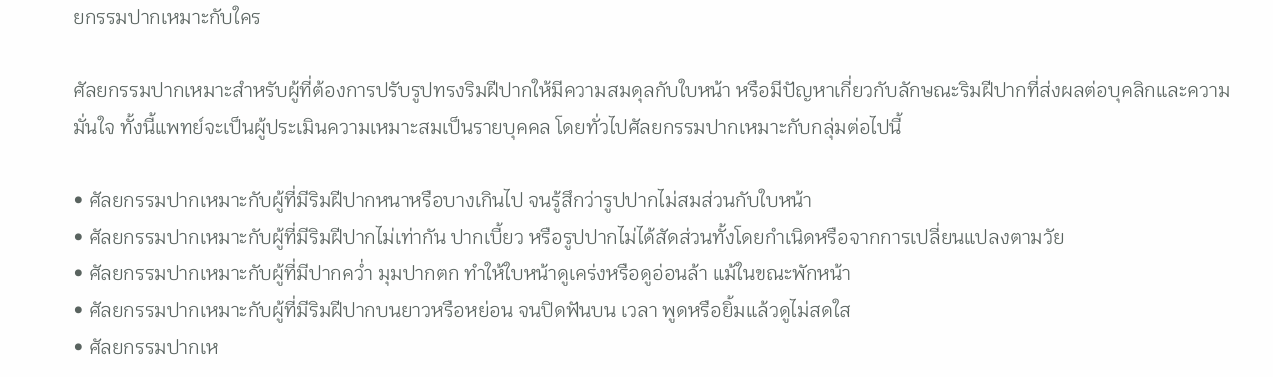ยกรรมปากเหมาะกับใคร

ศัลยกรรมปากเหมาะสำหรับผู้ที่ต้องการปรับรูปทรงริมฝีปากให้มีความสมดุลกับใบหน้า หรือมีปัญหาเกี่ยวกับลักษณะริมฝีปากที่ส่งผลต่อบุคลิกและความมั่นใจ ทั้งนี้แพทย์จะเป็นผู้ประเมินความเหมาะสมเป็นรายบุคคล โดยทั่วไปศัลยกรรมปากเหมาะกับกลุ่มต่อไปนี้

• ศัลยกรรมปากเหมาะกับผู้ที่มีริมฝีปากหนาหรือบางเกินไป จนรู้สึกว่ารูปปากไม่สมส่วนกับใบหน้า
• ศัลยกรรมปากเหมาะกับผู้ที่มีริมฝีปากไม่เท่ากัน ปากเบี้ยว หรือรูปปากไม่ได้สัดส่วนทั้งโดยกำเนิดหรือจากการเปลี่ยนแปลงตามวัย
• ศัลยกรรมปากเหมาะกับผู้ที่มีปากคว่ำ มุมปากตก ทำให้ใบหน้าดูเคร่งหรือดูอ่อนล้า แม้ในขณะพักหน้า
• ศัลยกรรมปากเหมาะกับผู้ที่มีริมฝีปากบนยาวหรือหย่อน จนปิดฟันบน เวลา พูดหรือยิ้มแล้วดูไม่สดใส
• ศัลยกรรมปากเห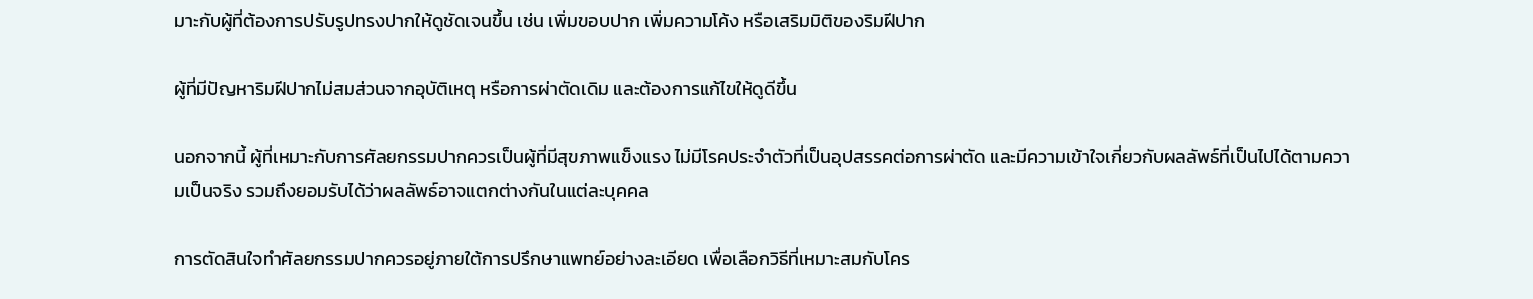มาะกับผู้ที่ต้องการปรับรูปทรงปากให้ดูชัดเจนขึ้น เช่น เพิ่มขอบปาก เพิ่มความโค้ง หรือเสริมมิติของริมฝีปาก

ผู้ที่มีปัญหาริมฝีปากไม่สมส่วนจากอุบัติเหตุ หรือการผ่าตัดเดิม และต้องการแก้ไขให้ดูดีขึ้น

นอกจากนี้ ผู้ที่เหมาะกับการศัลยกรรมปากควรเป็นผู้ที่มีสุขภาพแข็งแรง ไม่มีโรคประจำตัวที่เป็นอุปสรรคต่อการผ่าตัด และมีความเข้าใจเกี่ยวกับผลลัพธ์ที่เป็นไปได้ตามความเป็นจริง รวมถึงยอมรับได้ว่าผลลัพธ์อาจแตกต่างกันในแต่ละบุคคล

การตัดสินใจทำศัลยกรรมปากควรอยู่ภายใต้การปรึกษาแพทย์อย่างละเอียด เพื่อเลือกวิธีที่เหมาะสมกับโคร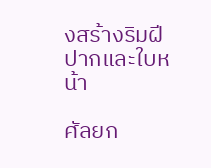งสร้างริมฝีปากและใบหน้า

ศัลยก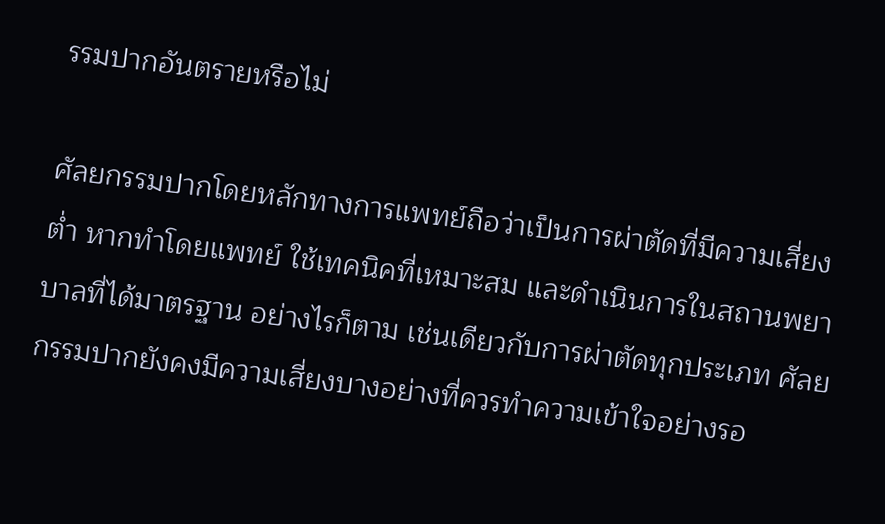รรมปากอันตรายหรือไม่

ศัลยกรรมปากโดยหลักทางการแพทย์ถือว่าเป็นการผ่าตัดที่มีความเสี่ยงต่ำ หากทำโดยแพทย์ ใช้เทคนิคที่เหมาะสม และดำเนินการในสถานพยาบาลที่ได้มาตรฐาน อย่างไรก็ตาม เช่นเดียวกับการผ่าตัดทุกประเภท ศัลยกรรมปากยังคงมีความเสี่ยงบางอย่างที่ควรทำความเข้าใจอย่างรอ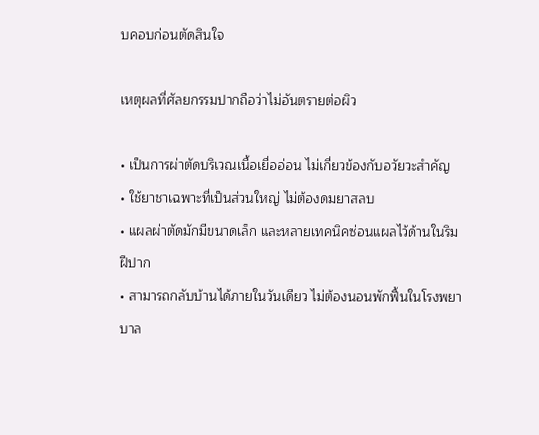บคอบก่อนตัดสินใจ

เหตุผลที่ศัลยกรรมปากถือว่าไม่อันตรายต่อผิว

• เป็นการผ่าตัดบริเวณเนื้อเยื่ออ่อน ไม่เกี่ยวข้องกับอวัยวะสำคัญ
• ใช้ยาชาเฉพาะที่เป็นส่วนใหญ่ ไม่ต้องดมยาสลบ
• แผลผ่าตัดมักมีขนาดเล็ก และหลายเทคนิคซ่อนแผลไว้ด้านในริมฝีปาก
• สามารถกลับบ้านได้ภายในวันเดียว ไม่ต้องนอนพักฟื้นในโรงพยาบาล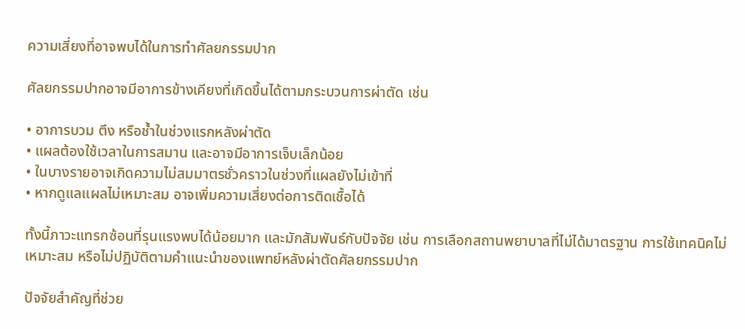ความเสี่ยงที่อาจพบได้ในการทำศัลยกรรมปาก

ศัลยกรรมปากอาจมีอาการข้างเคียงที่เกิดขึ้นได้ตามกระบวนการผ่าตัด เช่น

• อาการบวม ตึง หรือช้ำในช่วงแรกหลังผ่าตัด
• แผลต้องใช้เวลาในการสมาน และอาจมีอาการเจ็บเล็กน้อย
• ในบางรายอาจเกิดความไม่สมมาตรชั่วคราวในช่วงที่แผลยังไม่เข้าที่
• หากดูแลแผลไม่เหมาะสม อาจเพิ่มความเสี่ยงต่อการติดเชื้อได้

ทั้งนี้ภาวะแทรกซ้อนที่รุนแรงพบได้น้อยมาก และมักสัมพันธ์กับปัจจัย เช่น การเลือกสถานพยาบาลที่ไม่ได้มาตรฐาน การใช้เทคนิคไม่เหมาะสม หรือไม่ปฏิบัติตามคำแนะนำของแพทย์หลังผ่าตัดศัลยกรรมปาก

ปัจจัยสำคัญที่ช่วย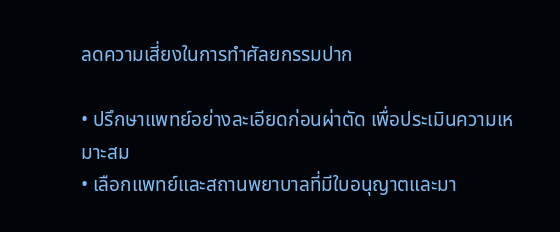ลดความเสี่ยงในการทำศัลยกรรมปาก

• ปรึกษาแพทย์อย่างละเอียดก่อนผ่าตัด เพื่อประเมินความเหมาะสม
• เลือกแพทย์และสถานพยาบาลที่มีใบอนุญาตและมา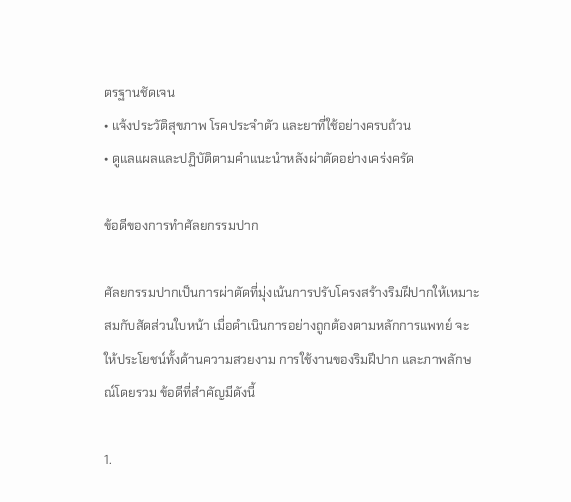ตรฐานชัดเจน
• แจ้งประวัติสุขภาพ โรคประจำตัว และยาที่ใช้อย่างครบถ้วน
• ดูแลแผลและปฏิบัติตามคำแนะนำหลังผ่าตัดอย่างเคร่งครัด

ข้อดีของการทำศัลยกรรมปาก

ศัลยกรรมปากเป็นการผ่าตัดที่มุ่งเน้นการปรับโครงสร้างริมฝีปากให้เหมาะสมกับสัดส่วนใบหน้า เมื่อดำเนินการอย่างถูกต้องตามหลักการแพทย์ จะให้ประโยชน์ทั้งด้านความสวยงาม การใช้งานของริมฝีปาก และภาพลักษณ์โดยรวม ข้อดีที่สำคัญมีดังนี้

1.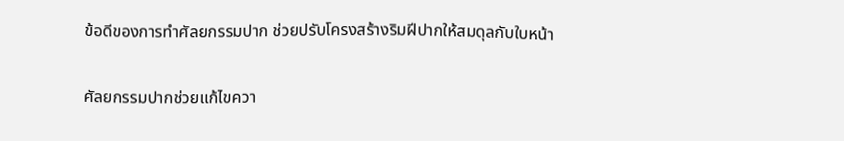ข้อดีของการทำศัลยกรรมปาก ช่วยปรับโครงสร้างริมฝีปากให้สมดุลกับใบหน้า

ศัลยกรรมปากช่วยแก้ไขควา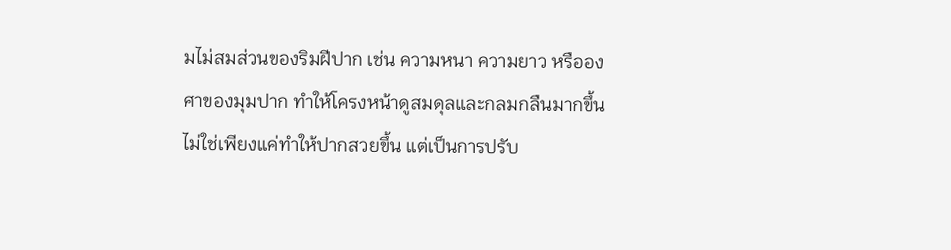มไม่สมส่วนของริมฝีปาก เช่น ความหนา ความยาว หรือองศาของมุมปาก ทำให้โครงหน้าดูสมดุลและกลมกลืนมากขึ้น ไม่ใช่เพียงแค่ทำให้ปากสวยขึ้น แต่เป็นการปรับ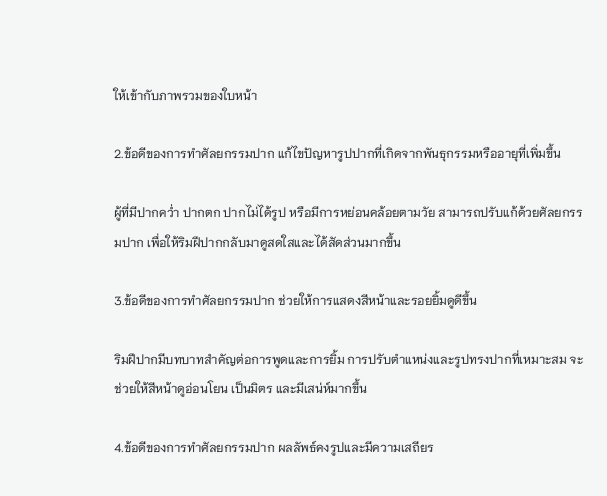ให้เข้ากับภาพรวมของใบหน้า

2.ข้อดีของการทำศัลยกรรมปาก แก้ไขปัญหารูปปากที่เกิดจากพันธุกรรมหรืออายุที่เพิ่มขึ้น

ผู้ที่มีปากคว่ำ ปากตก ปากไม่ได้รูป หรือมีการหย่อนคล้อยตามวัย สามารถปรับแก้ด้วยศัลยกรรมปาก เพื่อให้ริมฝีปากกลับมาดูสดใสและได้สัดส่วนมากขึ้น

3.ข้อดีของการทำศัลยกรรมปาก ช่วยให้การแสดงสีหน้าและรอยยิ้มดูดีขึ้น

ริมฝีปากมีบทบาทสำคัญต่อการพูดและการยิ้ม การปรับตำแหน่งและรูปทรงปากที่เหมาะสม จะช่วยให้สีหน้าดูอ่อนโยน เป็นมิตร และมีเสน่ห์มากขึ้น

4.ข้อดีของการทำศัลยกรรมปาก ผลลัพธ์คงรูปและมีความเสถียร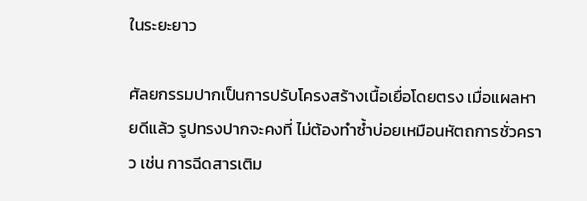ในระยะยาว

ศัลยกรรมปากเป็นการปรับโครงสร้างเนื้อเยื่อโดยตรง เมื่อแผลหายดีแล้ว รูปทรงปากจะคงที่ ไม่ต้องทำซ้ำบ่อยเหมือนหัตถการชั่วคราว เช่น การฉีดสารเติม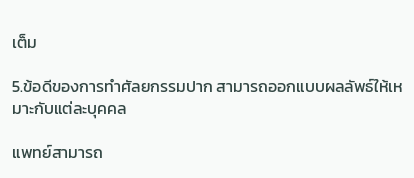เต็ม

5.ข้อดีของการทำศัลยกรรมปาก สามารถออกแบบผลลัพธ์ให้เหมาะกับแต่ละบุคคล

แพทย์สามารถ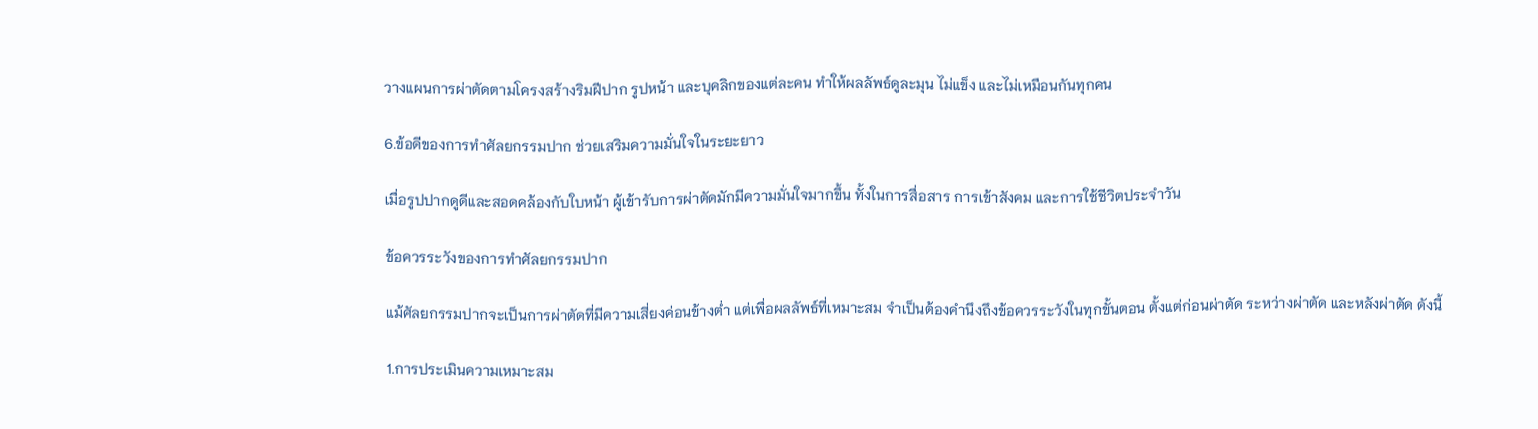วางแผนการผ่าตัดตามโครงสร้างริมฝีปาก รูปหน้า และบุคลิกของแต่ละคน ทำให้ผลลัพธ์ดูละมุน ไม่แข็ง และไม่เหมือนกันทุกคน

6.ข้อดีของการทำศัลยกรรมปาก ช่วยเสริมความมั่นใจในระยะยาว

เมื่อรูปปากดูดีและสอดคล้องกับใบหน้า ผู้เข้ารับการผ่าตัดมักมีความมั่นใจมากขึ้น ทั้งในการสื่อสาร การเข้าสังคม และการใช้ชีวิตประจำวัน

ข้อควรระวังของการทำศัลยกรรมปาก

แม้ศัลยกรรมปากจะเป็นการผ่าตัดที่มีความเสี่ยงค่อนข้างต่ำ แต่เพื่อผลลัพธ์ที่เหมาะสม จำเป็นต้องคำนึงถึงข้อควรระวังในทุกขั้นตอน ตั้งแต่ก่อนผ่าตัด ระหว่างผ่าตัด และหลังผ่าตัด ดังนี้

1.การประเมินความเหมาะสม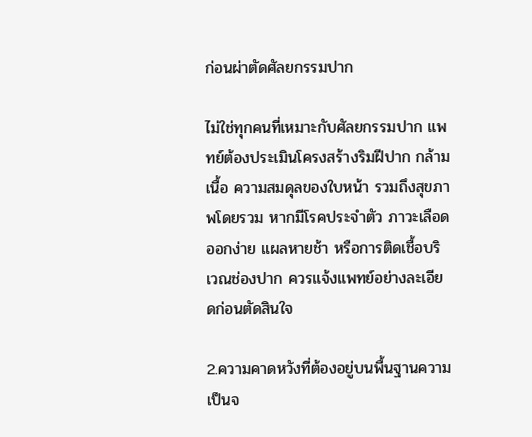ก่อนผ่าตัดศัลยกรรมปาก

ไม่ใช่ทุกคนที่เหมาะกับศัลยกรรมปาก แพทย์ต้องประเมินโครงสร้างริมฝีปาก กล้ามเนื้อ ความสมดุลของใบหน้า รวมถึงสุขภาพโดยรวม หากมีโรคประจำตัว ภาวะเลือดออกง่าย แผลหายช้า หรือการติดเชื้อบริเวณช่องปาก ควรแจ้งแพทย์อย่างละเอียดก่อนตัดสินใจ

2.ความคาดหวังที่ต้องอยู่บนพื้นฐานความเป็นจ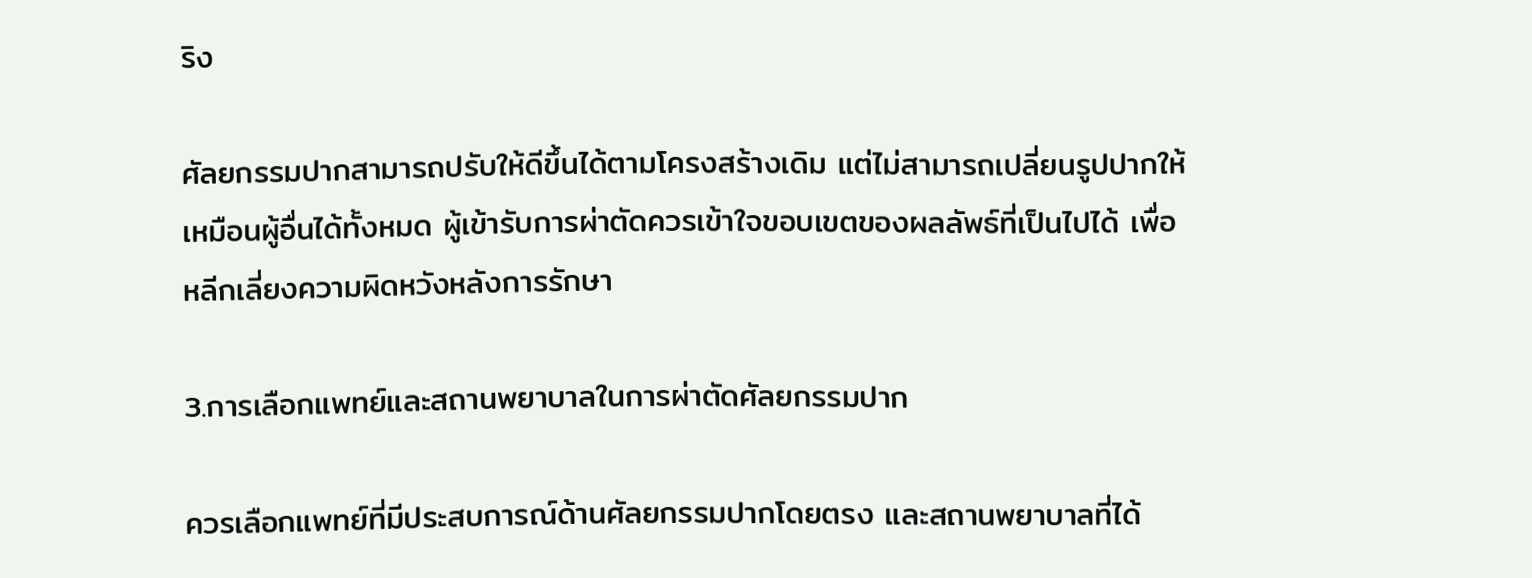ริง

ศัลยกรรมปากสามารถปรับให้ดีขึ้นได้ตามโครงสร้างเดิม แต่ไม่สามารถเปลี่ยนรูปปากให้เหมือนผู้อื่นได้ทั้งหมด ผู้เข้ารับการผ่าตัดควรเข้าใจขอบเขตของผลลัพธ์ที่เป็นไปได้ เพื่อหลีกเลี่ยงความผิดหวังหลังการรักษา

3.การเลือกแพทย์และสถานพยาบาลในการผ่าตัดศัลยกรรมปาก

ควรเลือกแพทย์ที่มีประสบการณ์ด้านศัลยกรรมปากโดยตรง และสถานพยาบาลที่ได้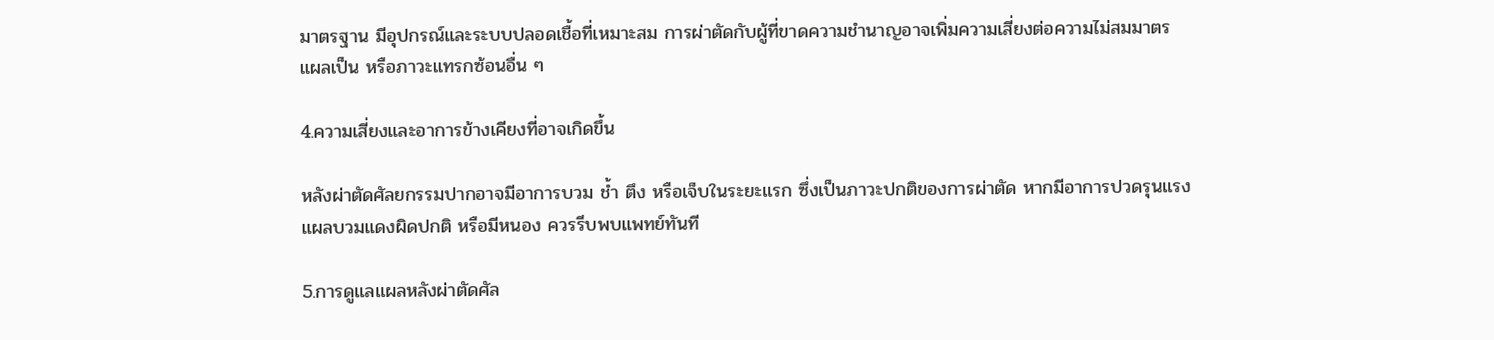มาตรฐาน มีอุปกรณ์และระบบปลอดเชื้อที่เหมาะสม การผ่าตัดกับผู้ที่ขาดความชำนาญอาจเพิ่มความเสี่ยงต่อความไม่สมมาตร แผลเป็น หรือภาวะแทรกซ้อนอื่น ๆ

4.ความเสี่ยงและอาการข้างเคียงที่อาจเกิดขึ้น

หลังผ่าตัดศัลยกรรมปากอาจมีอาการบวม ช้ำ ตึง หรือเจ็บในระยะแรก ซึ่งเป็นภาวะปกติของการผ่าตัด หากมีอาการปวดรุนแรง แผลบวมแดงผิดปกติ หรือมีหนอง ควรรีบพบแพทย์ทันที

5.การดูแลแผลหลังผ่าตัดศัล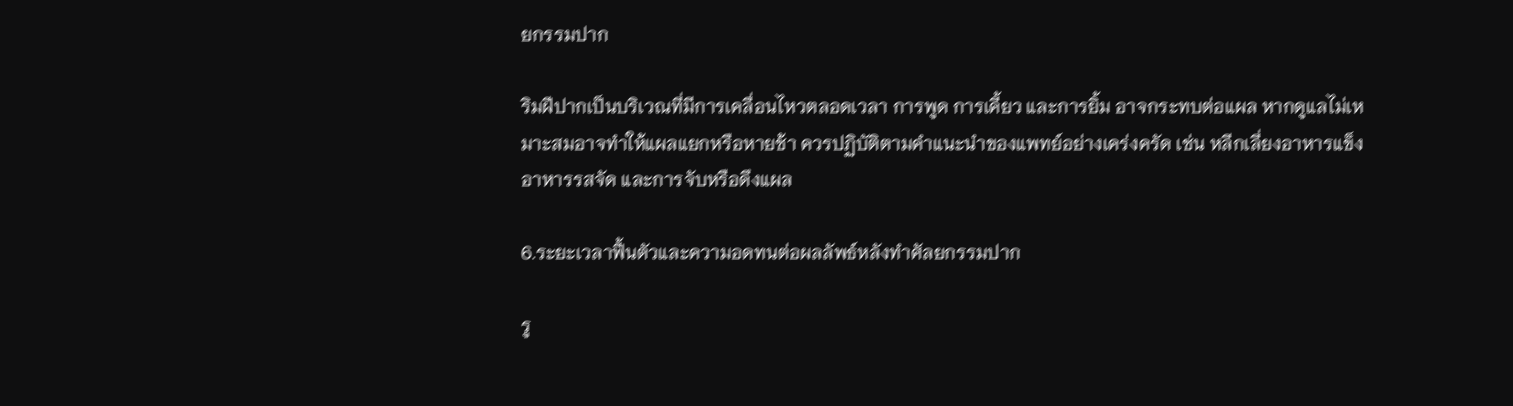ยกรรมปาก

ริมฝีปากเป็นบริเวณที่มีการเคลื่อนไหวตลอดเวลา การพูด การเคี้ยว และการยิ้ม อาจกระทบต่อแผล หากดูแลไม่เหมาะสมอาจทำให้แผลแยกหรือหายช้า ควรปฏิบัติตามคำแนะนำของแพทย์อย่างเคร่งครัด เช่น หลีกเลี่ยงอาหารแข็ง อาหารรสจัด และการจับหรือดึงแผล

6.ระยะเวลาฟื้นตัวและความอดทนต่อผลลัพธ์หลังทำศัลยกรรมปาก

รู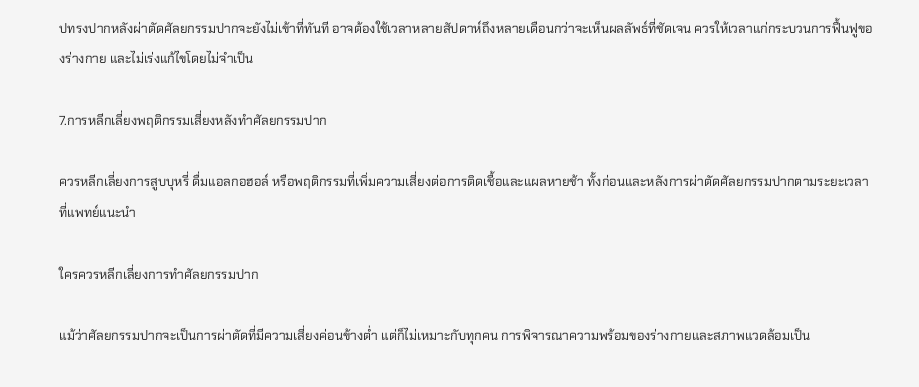ปทรงปากหลังผ่าตัดศัลยกรรมปากจะยังไม่เข้าที่ทันที อาจต้องใช้เวลาหลายสัปดาห์ถึงหลายเดือนกว่าจะเห็นผลลัพธ์ที่ชัดเจน ควรให้เวลาแก่กระบวนการฟื้นฟูของร่างกาย และไม่เร่งแก้ไขโดยไม่จำเป็น

7.การหลีกเลี่ยงพฤติกรรมเสี่ยงหลังทำศัลยกรรมปาก

ควรหลีกเลี่ยงการสูบบุหรี่ ดื่มแอลกอฮอล์ หรือพฤติกรรมที่เพิ่มความเสี่ยงต่อการติดเชื้อและแผลหายช้า ทั้งก่อนและหลังการผ่าตัดศัลยกรรมปากตามระยะเวลาที่แพทย์แนะนำ

ใครควรหลีกเลี่ยงการทำศัลยกรรมปาก

แม้ว่าศัลยกรรมปากจะเป็นการผ่าตัดที่มีความเสี่ยงค่อนข้างต่ำ แต่ก็ไม่เหมาะกับทุกคน การพิจารณาความพร้อมของร่างกายและสภาพแวดล้อมเป็น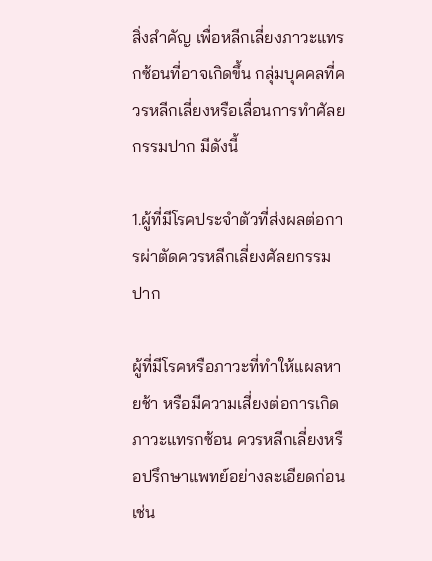สิ่งสำคัญ เพื่อหลีกเลี่ยงภาวะแทรกซ้อนที่อาจเกิดขึ้น กลุ่มบุคคลที่ควรหลีกเลี่ยงหรือเลื่อนการทำศัลยกรรมปาก มีดังนี้

1.ผู้ที่มีโรคประจำตัวที่ส่งผลต่อการผ่าตัดควรหลีกเลี่ยงศัลยกรรมปาก

ผู้ที่มีโรคหรือภาวะที่ทำให้แผลหายช้า หรือมีความเสี่ยงต่อการเกิดภาวะแทรกซ้อน ควรหลีกเลี่ยงหรือปรึกษาแพทย์อย่างละเอียดก่อน เช่น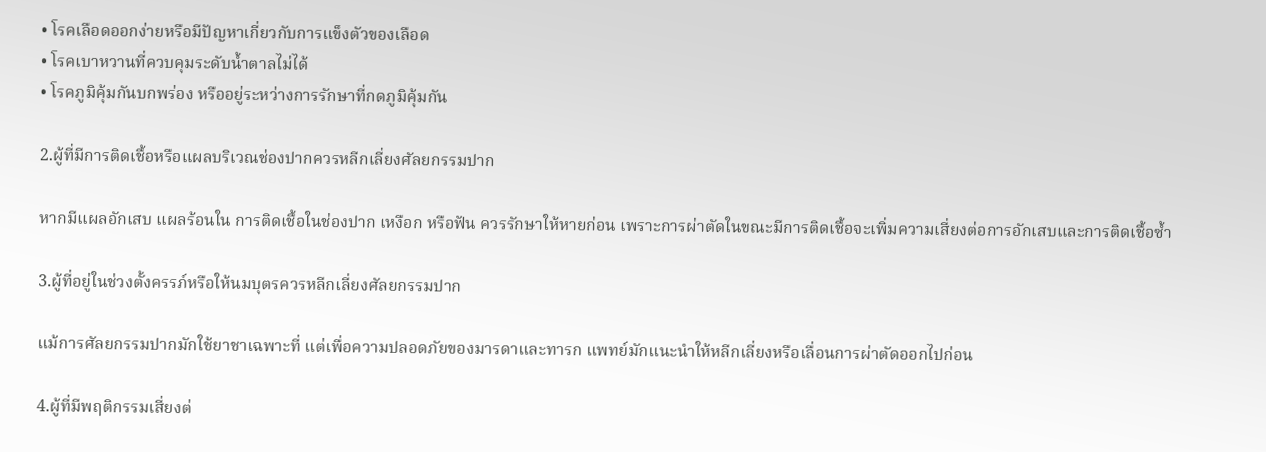• โรคเลือดออกง่ายหรือมีปัญหาเกี่ยวกับการแข็งตัวของเลือด
• โรคเบาหวานที่ควบคุมระดับน้ำตาลไม่ได้
• โรคภูมิคุ้มกันบกพร่อง หรืออยู่ระหว่างการรักษาที่กดภูมิคุ้มกัน

2.ผู้ที่มีการติดเชื้อหรือแผลบริเวณช่องปากควรหลีกเลี่ยงศัลยกรรมปาก

หากมีแผลอักเสบ แผลร้อนใน การติดเชื้อในช่องปาก เหงือก หรือฟัน ควรรักษาให้หายก่อน เพราะการผ่าตัดในขณะมีการติดเชื้อจะเพิ่มความเสี่ยงต่อการอักเสบและการติดเชื้อซ้ำ

3.ผู้ที่อยู่ในช่วงตั้งครรภ์หรือให้นมบุตรควรหลีกเลี่ยงศัลยกรรมปาก

แม้การศัลยกรรมปากมักใช้ยาชาเฉพาะที่ แต่เพื่อความปลอดภัยของมารดาและทารก แพทย์มักแนะนำให้หลีกเลี่ยงหรือเลื่อนการผ่าตัดออกไปก่อน

4.ผู้ที่มีพฤติกรรมเสี่ยงต่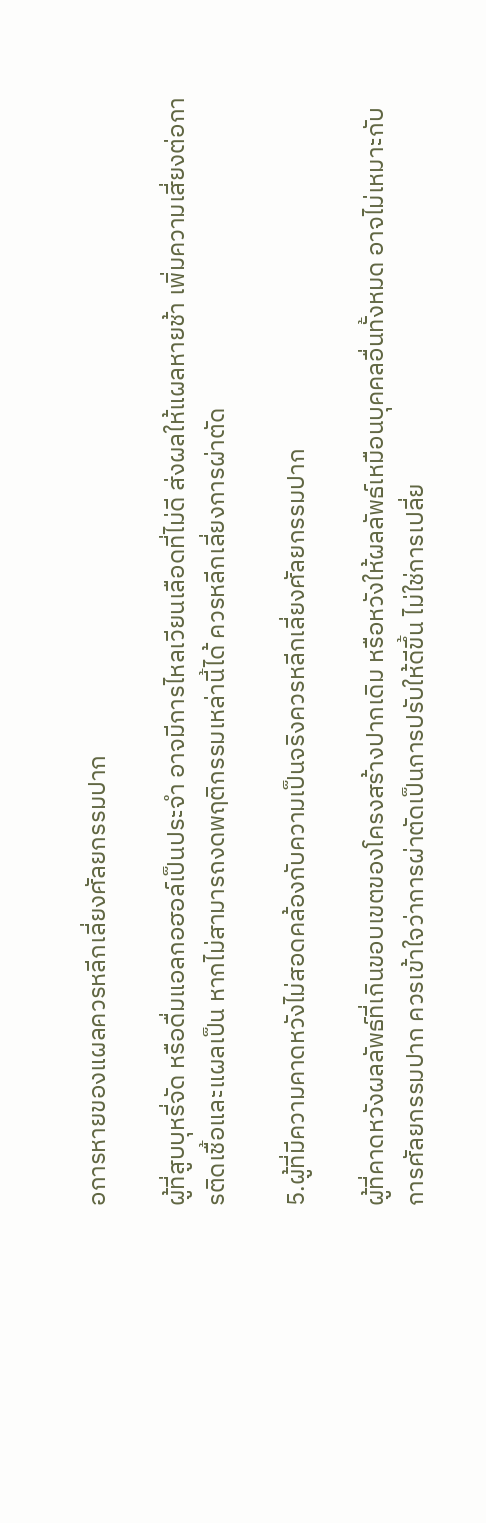อการหายของแผลควรหลีกเลี่ยงศัลยกรรมปาก

ผู้ที่สูบบุหรี่จัด หรือดื่มแอลกอฮอล์เป็นประจำ อาจมีการไหลเวียนเลือดที่ไม่ดี ส่งผลให้แผลหายช้า เพิ่มความเสี่ยงต่อการติดเชื้อและแผลเป็น หากไม่สามารถงดพฤติกรรมเหล่านี้ได้ ควรหลีกเลี่ยงการผ่าตัด

5.ผู้ที่มีความคาดหวังไม่สอดคล้องกับความเป็นจริงควรหลีกเลี่ยงศัลยกรรมปาก

ผู้ที่คาดหวังผลลัพธ์ที่เกินขอบเขตของโครงสร้างปากเดิม หรือหวังให้ผลลัพธ์เหมือนบุคคลอื่นทั้งหมด อาจไม่เหมาะกับการศัลยกรรมปาก ควรเข้าใจว่าการผ่าตัดเป็นการปรับให้ดีขึ้น ไม่ใช่การเปลี่ย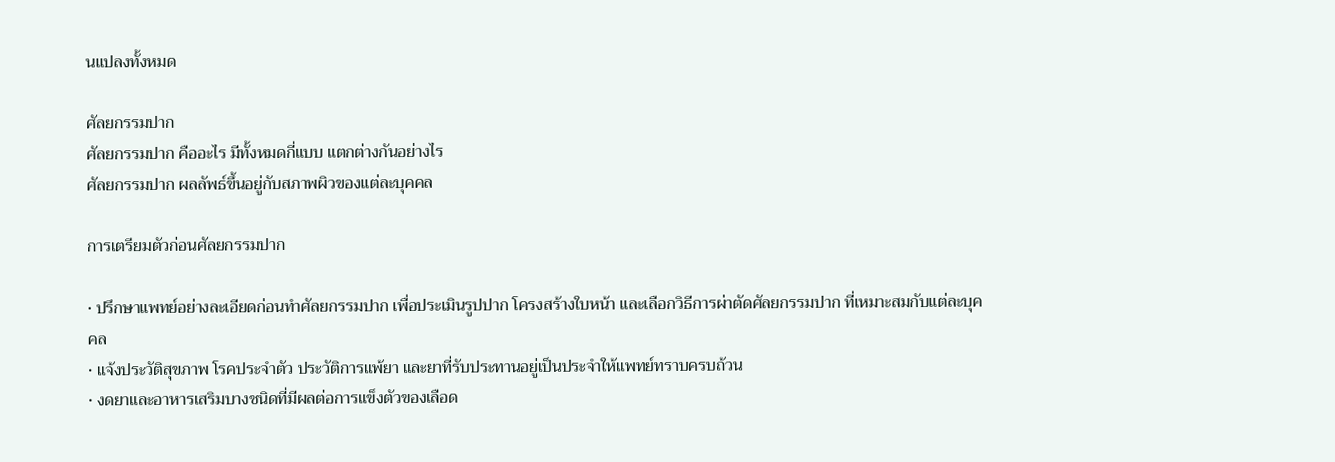นแปลงทั้งหมด

ศัลยกรรมปาก
ศัลยกรรมปาก คืออะไร มีทั้งหมดกี่แบบ แตกต่างกันอย่างไร
ศัลยกรรมปาก ผลลัพธ์ขึ้นอยู่กับสภาพผิวของแต่ละบุคคล

การเตรียมตัวก่อนศัลยกรรมปาก

• ปรึกษาแพทย์อย่างละเอียดก่อนทำศัลยกรรมปาก เพื่อประเมินรูปปาก โครงสร้างใบหน้า และเลือกวิธีการผ่าตัดศัลยกรรมปาก ที่เหมาะสมกับแต่ละบุคคล
• แจ้งประวัติสุขภาพ โรคประจำตัว ประวัติการแพ้ยา และยาที่รับประทานอยู่เป็นประจำให้แพทย์ทราบครบถ้วน
• งดยาและอาหารเสริมบางชนิดที่มีผลต่อการแข็งตัวของเลือด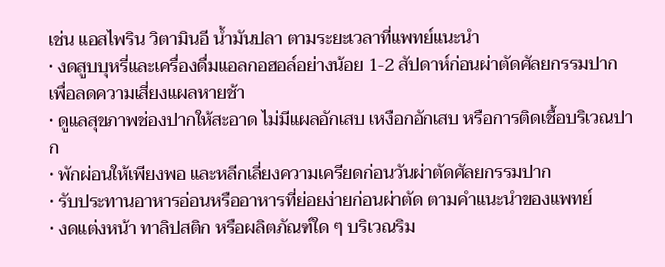เช่น แอสไพริน วิตามินอี น้ำมันปลา ตามระยะเวลาที่แพทย์แนะนำ
• งดสูบบุหรี่และเครื่องดื่มแอลกอฮอล์อย่างน้อย 1-2 สัปดาห์ก่อนผ่าตัดศัลยกรรมปาก เพื่อลดความเสี่ยงแผลหายช้า
• ดูแลสุขภาพช่องปากให้สะอาด ไม่มีแผลอักเสบ เหงือกอักเสบ หรือการติดเชื้อบริเวณปาก
• พักผ่อนให้เพียงพอ และหลีกเลี่ยงความเครียดก่อนวันผ่าตัดศัลยกรรมปาก
• รับประทานอาหารอ่อนหรืออาหารที่ย่อยง่ายก่อนผ่าตัด ตามคำแนะนำของแพทย์
• งดแต่งหน้า ทาลิปสติก หรือผลิตภัณฑ์ใด ๆ บริเวณริม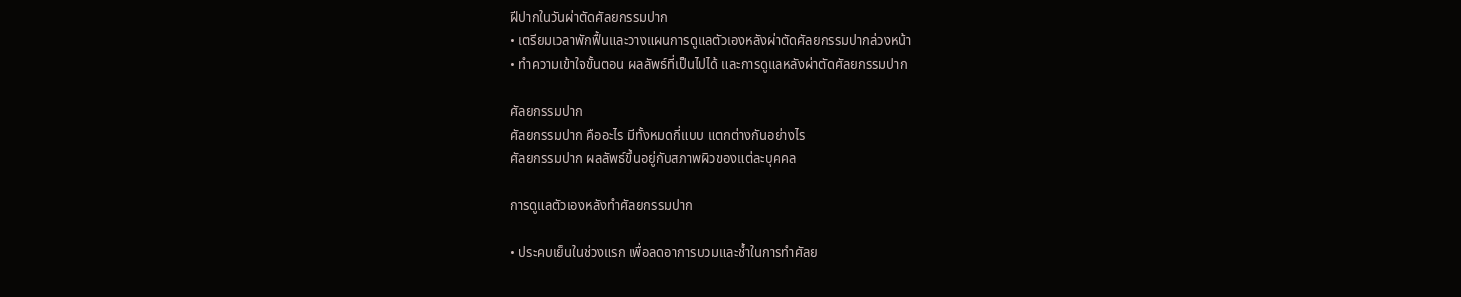ฝีปากในวันผ่าตัดศัลยกรรมปาก
• เตรียมเวลาพักฟื้นและวางแผนการดูแลตัวเองหลังผ่าตัดศัลยกรรมปากล่วงหน้า
• ทำความเข้าใจขั้นตอน ผลลัพธ์ที่เป็นไปได้ และการดูแลหลังผ่าตัดศัลยกรรมปาก

ศัลยกรรมปาก
ศัลยกรรมปาก คืออะไร มีทั้งหมดกี่แบบ แตกต่างกันอย่างไร
ศัลยกรรมปาก ผลลัพธ์ขึ้นอยู่กับสภาพผิวของแต่ละบุคคล

การดูแลตัวเองหลังทำศัลยกรรมปาก

• ประคบเย็นในช่วงแรก เพื่อลดอาการบวมและช้ำในการทำศัลย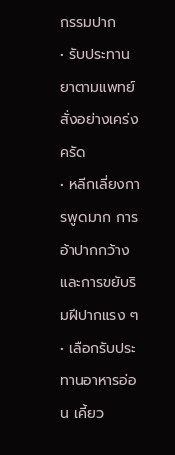กรรมปาก
• รับประทานยาตามแพทย์สั่งอย่างเคร่งครัด
• หลีกเลี่ยงการพูดมาก การอ้าปากกว้าง และการขยับริมฝีปากแรง ๆ
• เลือกรับประทานอาหารอ่อน เคี้ยว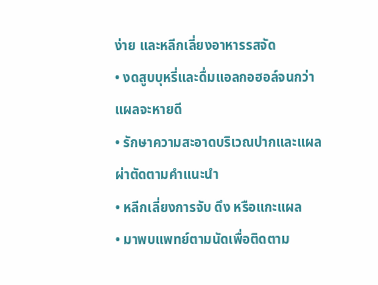ง่าย และหลีกเลี่ยงอาหารรสจัด
• งดสูบบุหรี่และดื่มแอลกอฮอล์จนกว่าแผลจะหายดี
• รักษาความสะอาดบริเวณปากและแผลผ่าตัดตามคำแนะนำ
• หลีกเลี่ยงการจับ ดึง หรือแกะแผล
• มาพบแพทย์ตามนัดเพื่อติดตาม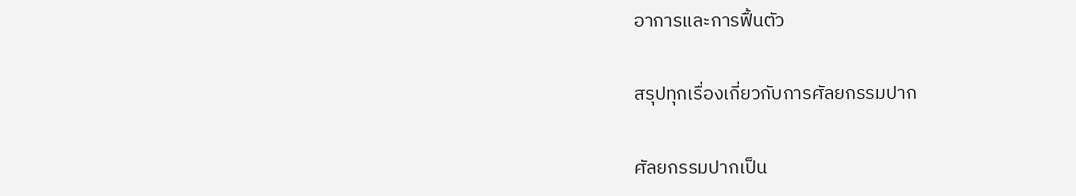อาการและการฟื้นตัว

สรุปทุกเรื่องเกี่ยวกับการศัลยกรรมปาก

ศัลยกรรมปากเป็น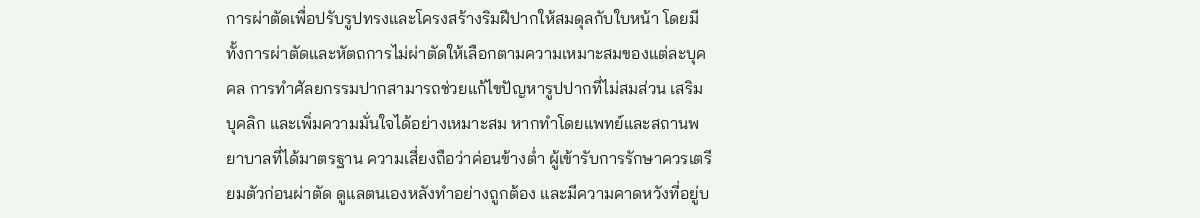การผ่าตัดเพื่อปรับรูปทรงและโครงสร้างริมฝีปากให้สมดุลกับใบหน้า โดยมีทั้งการผ่าตัดและหัตถการไม่ผ่าตัดให้เลือกตามความเหมาะสมของแต่ละบุคคล การทำศัลยกรรมปากสามารถช่วยแก้ไขปัญหารูปปากที่ไม่สมส่วน เสริมบุคลิก และเพิ่มความมั่นใจได้อย่างเหมาะสม หากทำโดยแพทย์และสถานพยาบาลที่ได้มาตรฐาน ความเสี่ยงถือว่าค่อนข้างต่ำ ผู้เข้ารับการรักษาควรเตรียมตัวก่อนผ่าตัด ดูแลตนเองหลังทำอย่างถูกต้อง และมีความคาดหวังที่อยู่บ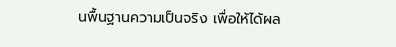นพื้นฐานความเป็นจริง เพื่อให้ได้ผล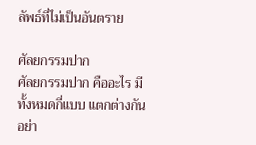ลัพธ์ที่ไม่เป็นอันตราย

ศัลยกรรมปาก
ศัลยกรรมปาก คืออะไร มีทั้งหมดกี่แบบ แตกต่างกันอย่า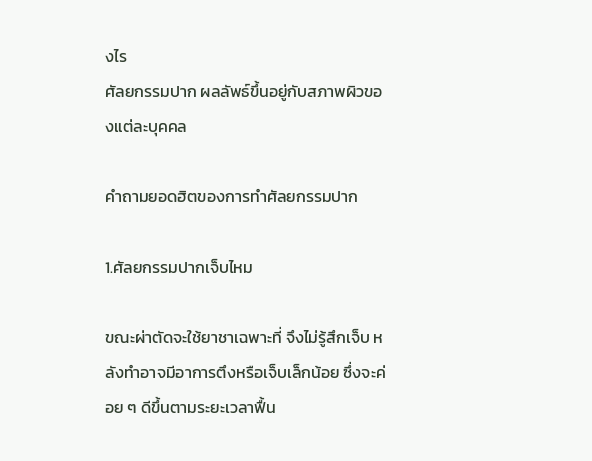งไร
ศัลยกรรมปาก ผลลัพธ์ขึ้นอยู่กับสภาพผิวของแต่ละบุคคล

คำถามยอดฮิตของการทำศัลยกรรมปาก

1.ศัลยกรรมปากเจ็บไหม

ขณะผ่าตัดจะใช้ยาชาเฉพาะที่ จึงไม่รู้สึกเจ็บ หลังทำอาจมีอาการตึงหรือเจ็บเล็กน้อย ซึ่งจะค่อย ๆ ดีขึ้นตามระยะเวลาฟื้น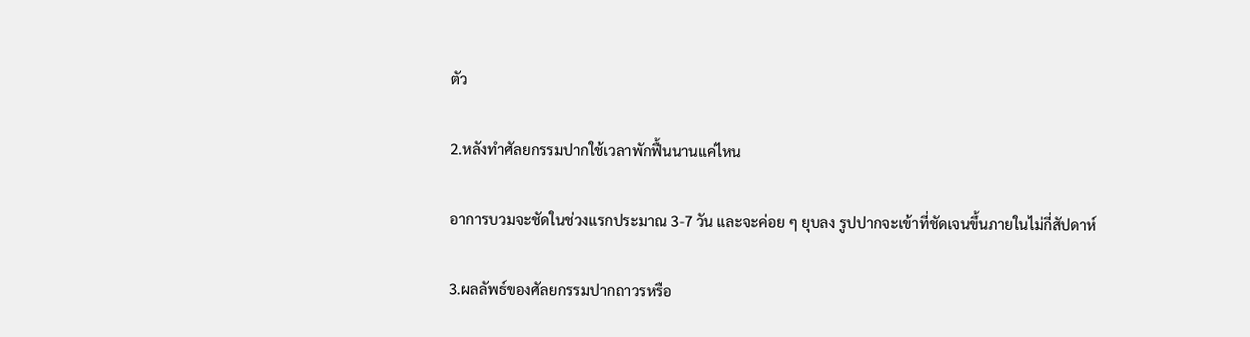ตัว

2.หลังทำศัลยกรรมปากใช้เวลาพักฟื้นนานแค่ไหน

อาการบวมจะชัดในช่วงแรกประมาณ 3-7 วัน และจะค่อย ๆ ยุบลง รูปปากจะเข้าที่ชัดเจนขึ้นภายในไม่กี่สัปดาห์

3.ผลลัพธ์ของศัลยกรรมปากถาวรหรือ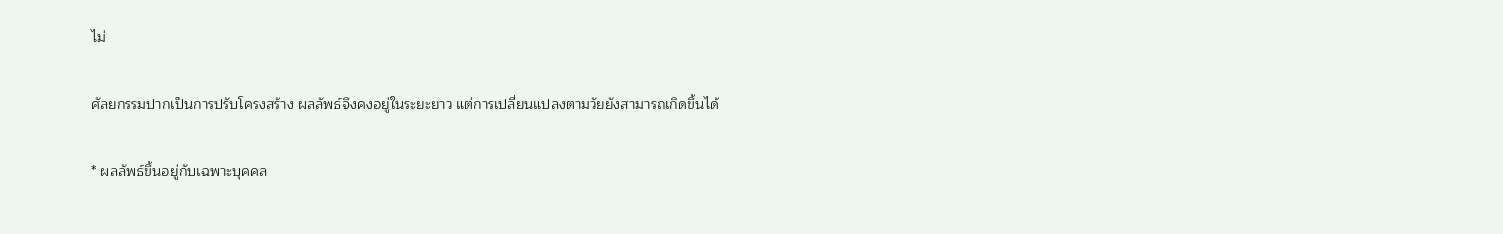ไม่

ศัลยกรรมปากเป็นการปรับโครงสร้าง ผลลัพธ์จึงคงอยู่ในระยะยาว แต่การเปลี่ยนแปลงตามวัยยังสามารถเกิดขึ้นได้

* ผลลัพธ์ขึ้นอยู่กับเฉพาะบุคคล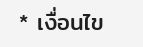* เงื่อนไข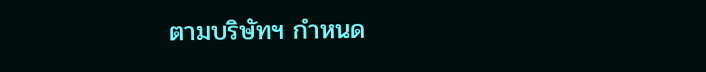ตามบริษัทฯ กำหนด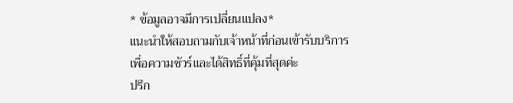* ข้อมูลอาจมีการเปลี่ยนแปลง*
แนะนำให้สอบถามกับเจ้าหน้าที่ก่อนเข้ารับบริการ
เพื่อความชัวร์และได้สิทธิ์ที่คุ้มที่สุดค่ะ
ปรึก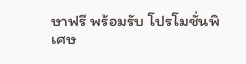ษาฟรี พร้อมรับ โปรโมชั่นพิเศษ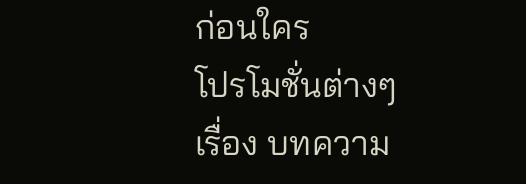ก่อนใคร
โปรโมชั่นต่างๆ
เรื่อง บทความ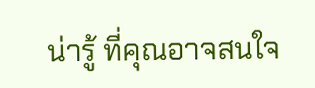น่ารู้ ที่คุณอาจสนใจ